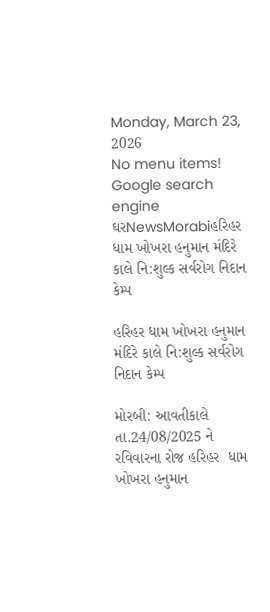Monday, March 23, 2026
No menu items!
Google search engine
ઘરNewsMorabiહરિહર ધામ ખોખરા હનુમાન મંદિરે કાલે નિ:શુલ્ક સર્વરોગ નિદાન કેમ્પ

હરિહર ધામ ખોખરા હનુમાન મંદિરે કાલે નિ:શુલ્ક સર્વરોગ નિદાન કેમ્પ

મોરબી: આવતીકાલે તા.24/08/2025 ને રવિવારના રોજ હરિહર  ધામ ખોખરા હનુમાન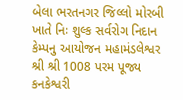બેલા ભરતનગર જિલ્લો મોરબી ખાતે નિઃ શુલ્ક સર્વરોગ નિદાન કેમ્પનુ આયોજન મહામંડલેશ્વર શ્રી શ્રી 1008 પરમ પૂજ્ય કનકેશ્વરી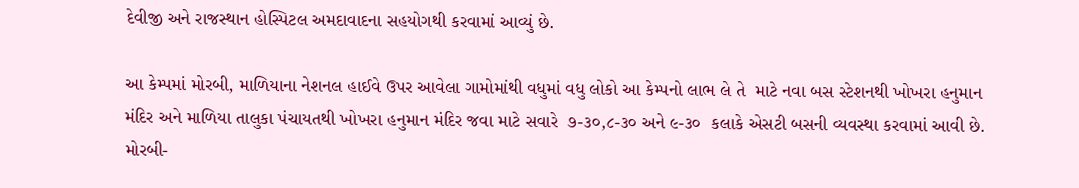દેવીજી અને રાજસ્થાન હોસ્પિટલ અમદાવાદના સહયોગથી કરવામાં આવ્યું છે.

આ કેમ્પમાં મોરબી, માળિયાના નેશનલ હાઈવે ઉપર આવેલા ગામોમાંથી વધુમાં વધુ લોકો આ કેમ્પનો લાભ લે તે  માટે નવા બસ સ્ટેશનથી ખોખરા હનુમાન મંદિર અને માળિયા તાલુકા પંચાયતથી ખોખરા હનુમાન મંદિર જવા માટે સવારે  ૭-૩૦,૮-૩૦ અને ૯-૩૦  કલાકે એસટી બસની વ્યવસ્થા કરવામાં આવી છે. મોરબી-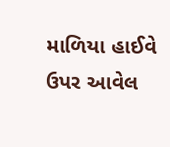માળિયા હાઈવે ઉપર આવેલ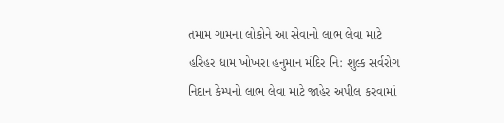તમામ ગામના લોકોને આ સેવાનો લાભ લેવા માટે હરિહર ધામ ખોખરા હનુમાન મંદિર નિ: શુલ્ક સર્વરોગ નિદાન કેમ્પનો લાભ લેવા માટે જાહેર અપીલ કરવામાં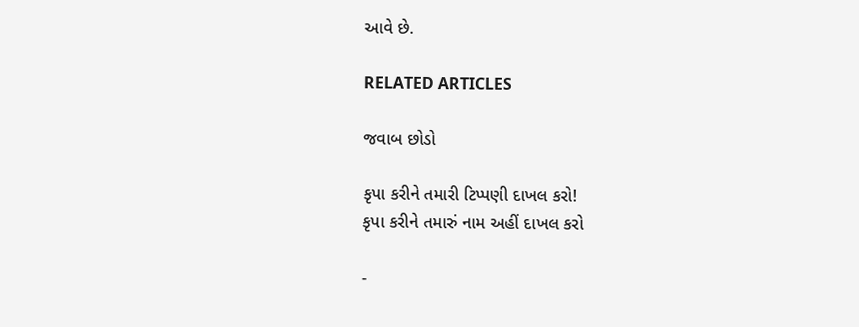આવે છે.

RELATED ARTICLES

જવાબ છોડો

કૃપા કરીને તમારી ટિપ્પણી દાખલ કરો!
કૃપા કરીને તમારું નામ અહીં દાખલ કરો

-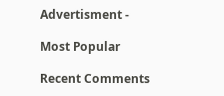Advertisment -

Most Popular

Recent Comments